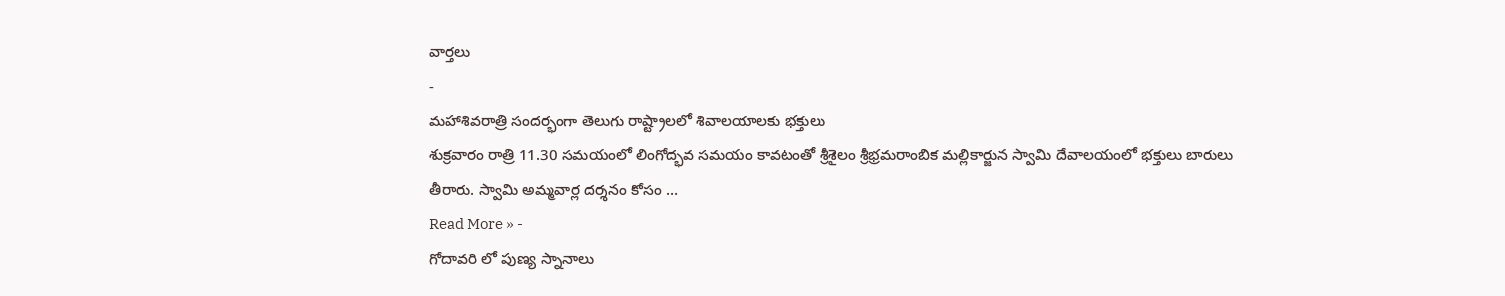వార్తలు
-
మహాశివరాత్రి సందర్భంగా తెలుగు రాష్ట్రాలలో శివాలయాలకు భక్తులు
శుక్రవారం రాత్రి 11.30 సమయంలో లింగోద్భవ సమయం కావటంతో శ్రీశైలం శ్రీభ్రమరాంబిక మల్లికార్జున స్వామి దేవాలయంలో భక్తులు బారులు తీరారు. స్వామి అమ్మవార్ల దర్శనం కోసం …
Read More » -
గోదావరి లో పుణ్య స్నానాలు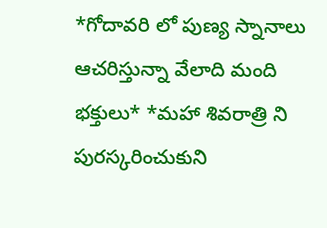*గోదావరి లో పుణ్య స్నానాలు ఆచరిస్తున్నా వేలాది మంది భక్తులు* *మహా శివరాత్రి ని పురస్కరించుకుని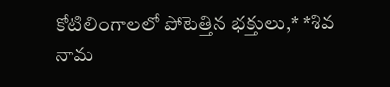కోటిలింగాలలో పోటెత్తిన భక్తులు,* *శివ నామ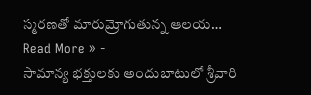స్మరణతో మారుమ్రోగుతున్న ఆలయ…
Read More » -
సామాన్య భక్తులకు అందుబాటులో శ్రీవారి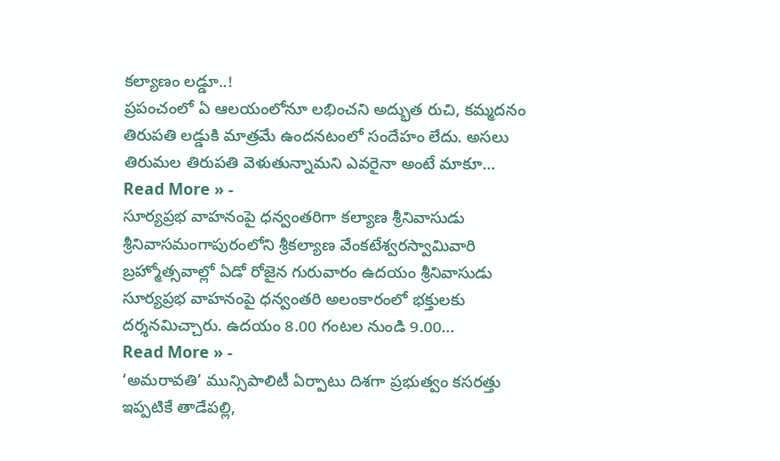కల్యాణం లడ్డూ..!
ప్రపంచంలో ఏ ఆలయంలోనూ లభించని అద్భుత రుచి, కమ్మదనం తిరుపతి లడ్డుకి మాత్రమే ఉందనటంలో సందేహం లేదు. అసలు తిరుమల తిరుపతి వెళుతున్నామని ఎవరైనా అంటే మాకూ…
Read More » -
సూర్యప్రభ వాహనంపై ధన్వంతరిగా కల్యాణ శ్రీనివాసుడు
శ్రీనివాసమంగాపురంలోని శ్రీకల్యాణ వేంకటేశ్వరస్వామివారి బ్రహ్మోత్సవాల్లో ఏడో రోజైన గురువారం ఉదయం శ్రీనివాసుడు సూర్యప్రభ వాహనంపై ధన్వంతరి అలంకారంలో భక్తులకు దర్శనమిచ్చారు. ఉదయం 8.00 గంటల నుండి 9.00…
Read More » -
‘అమరావతి’ మున్సిపాలిటీ ఏర్పాటు దిశగా ప్రభుత్వం కసరత్తు
ఇప్పటికే తాడేపల్లి,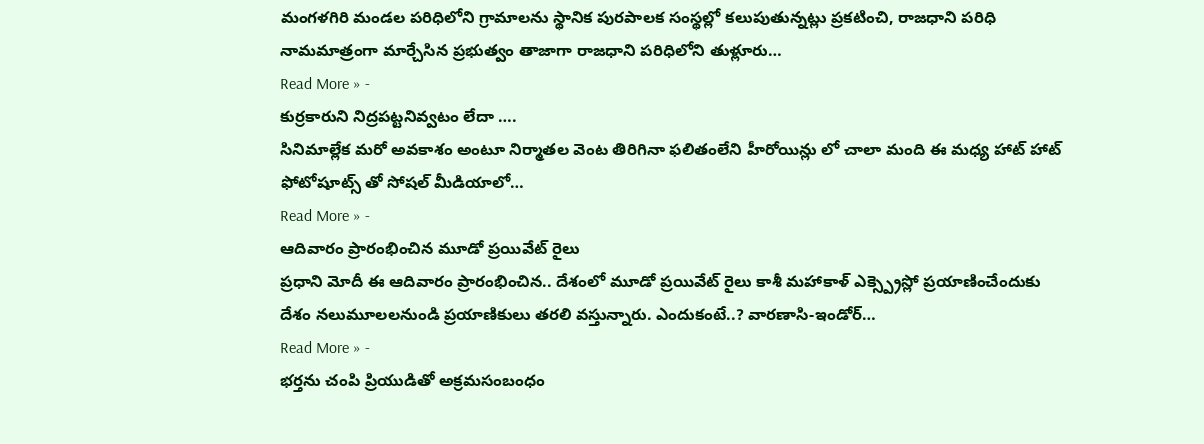మంగళగిరి మండల పరిధిలోని గ్రామాలను స్థానిక పురపాలక సంస్థల్లో కలుపుతున్నట్లు ప్రకటించి, రాజధాని పరిధి నామమాత్రంగా మార్చేసిన ప్రభుత్వం తాజాగా రాజధాని పరిధిలోని తుళ్లూరు…
Read More » -
కుర్రకారుని నిద్రపట్టనివ్వటం లేదా ….
సినిమాల్లేక మరో అవకాశం అంటూ నిర్మాతల వెంట తిరిగినా ఫలితంలేని హీరోయిన్లు లో చాలా మంది ఈ మధ్య హాట్ హాట్ ఫోటోషూట్స్ తో సోషల్ మీడియాలో…
Read More » -
ఆదివారం ప్రారంభించిన మూడో ప్రయివేట్ రైలు
ప్రధాని మోదీ ఈ ఆదివారం ప్రారంభించిన.. దేశంలో మూడో ప్రయివేట్ రైలు కాశీ మహాకాళ్ ఎక్స్ప్రెస్లో ప్రయాణించేందుకు దేశం నలుమూలలనుండి ప్రయాణికులు తరలి వస్తున్నారు. ఎందుకంటే..? వారణాసి-ఇండోర్…
Read More » -
భర్తను చంపి ప్రియుడితో అక్రమసంబంధం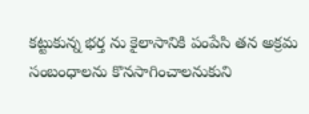కట్టుకున్న భర్త ను కైలాసానికి పంపేసి తన అక్రమ సంబంధాలను కొనసాగించాలనుకుని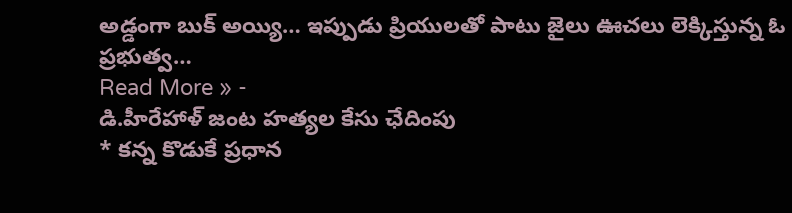అడ్డంగా బుక్ అయ్యి… ఇప్పుడు ప్రియులతో పాటు జైలు ఊచలు లెక్కిస్తున్న ఓ ప్రభుత్వ…
Read More » -
డి.హీరేహాళ్ జంట హత్యల కేసు ఛేదింపు
* కన్న కొడుకే ప్రధాన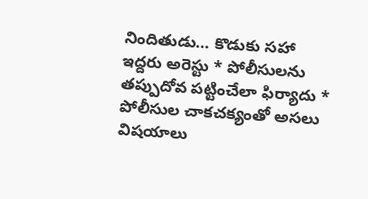నిందితుడు… కొడుకు సహా ఇద్దరు అరెస్టు * పోలీసులను తప్పుదోవ పట్టించేలా ఫిర్యాదు * పోలీసుల చాకచక్యంతో అసలు విషయాలు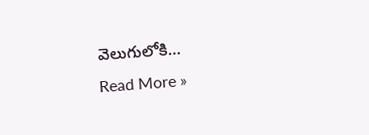వెలుగులోకి…
Read More »